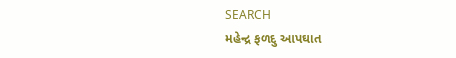SEARCH
મહેન્દ્ર ફળદુ આપઘાત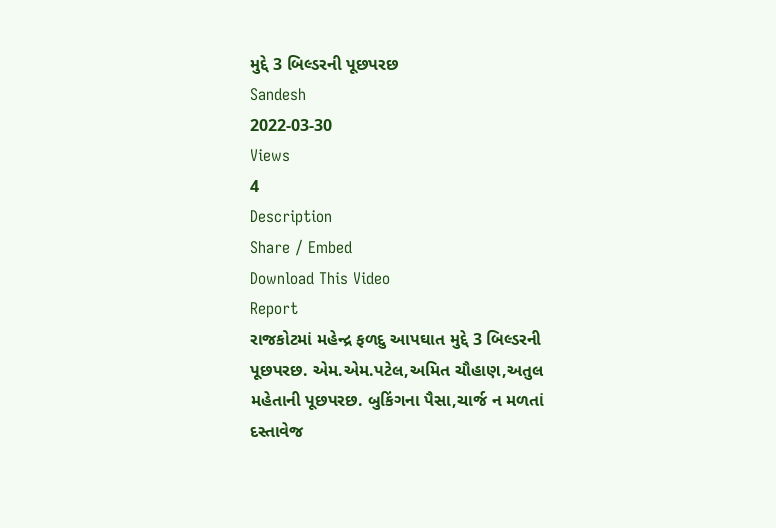મુદ્દે 3 બિલ્ડરની પૂછપરછ
Sandesh
2022-03-30
Views
4
Description
Share / Embed
Download This Video
Report
રાજકોટમાં મહેન્દ્ર ફળદુ આપઘાત મુદ્દે 3 બિલ્ડરની પૂછપરછ. એમ.એમ.પટેલ,અમિત ચૌહાણ,અતુલ મહેતાની પૂછપરછ. બુકિંગના પૈસા,ચાર્જ ન મળતાં દસ્તાવેજ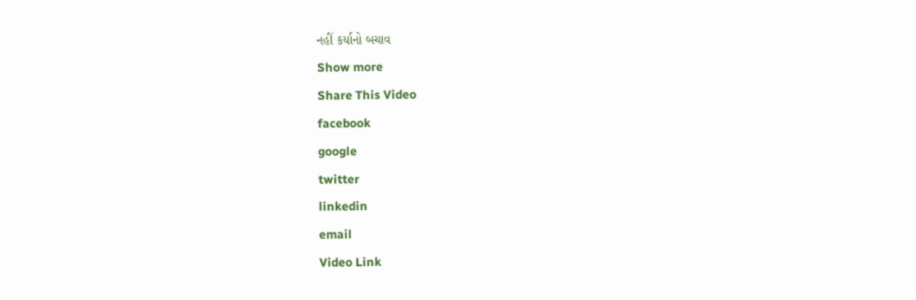નહીં કર્યાનો બચાવ
Show more
Share This Video
facebook
google
twitter
linkedin
email
Video Link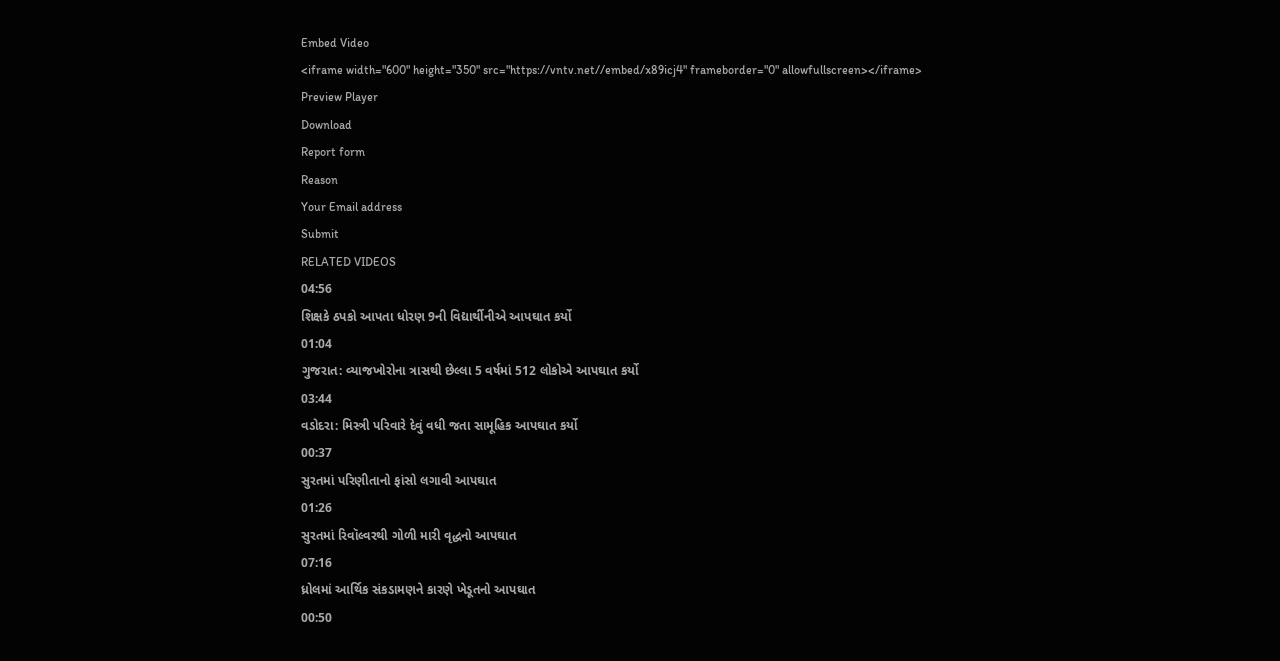Embed Video
<iframe width="600" height="350" src="https://vntv.net//embed/x89icj4" frameborder="0" allowfullscreen></iframe>
Preview Player
Download
Report form
Reason
Your Email address
Submit
RELATED VIDEOS
04:56
શિક્ષકે ઠપકો આપતા ધોરણ 9ની વિદ્યાર્થીનીએ આપઘાત કર્યો
01:04
ગુજરાત: વ્યાજખોરોના ત્રાસથી છેલ્લા 5 વર્ષમાં 512 લોકોએ આપઘાત કર્યો
03:44
વડોદરા: મિસ્ત્રી પરિવારે દેવું વધી જતા સામૂહિક આપઘાત કર્યો
00:37
સુરતમાં પરિણીતાનો ફાંસો લગાવી આપઘાત
01:26
સુરતમાં રિવૉલ્વરથી ગોળી મારી વૃદ્ધનો આપઘાત
07:16
ધ્રોલમાં આર્થિક સંકડામણને કારણે ખેડૂતનો આપઘાત
00:50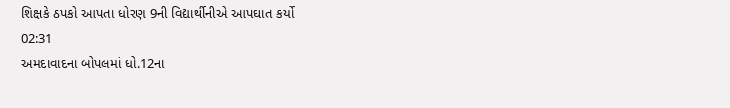શિક્ષકે ઠપકો આપતા ધોરણ 9ની વિદ્યાર્થીનીએ આપઘાત કર્યો
02:31
અમદાવાદના બોપલમાં ધો.12ના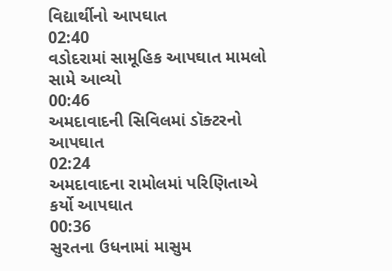વિદ્યાર્થીનો આપઘાત
02:40
વડોદરામાં સામૂહિક આપઘાત મામલો સામે આવ્યો
00:46
અમદાવાદની સિવિલમાં ડૉક્ટરનો આપઘાત
02:24
અમદાવાદના રામોલમાં પરિણિતાએ કર્યો આપઘાત
00:36
સુરતના ઉધનામાં માસુમ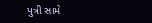પુત્રી સામે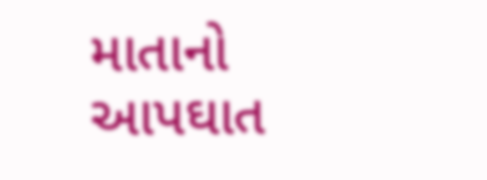માતાનો આપઘાત